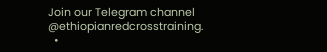Join our Telegram channel @ethiopianredcrosstraining.
  •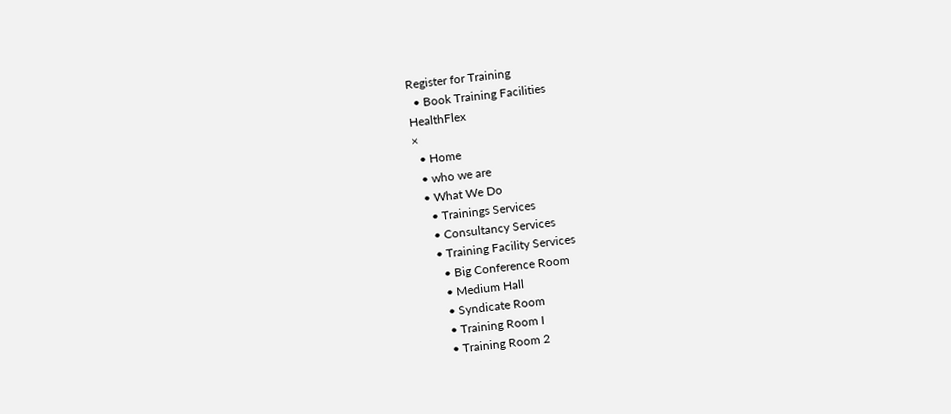Register for Training
  • Book Training Facilities
HealthFlex
×
  • Home
  • who we are
  • What We Do
    • Trainings Services
    • Consultancy Services
    • Training Facility Services
      • Big Conference Room
      • Medium Hall
      • Syndicate Room
      • Training Room I
      • Training Room 2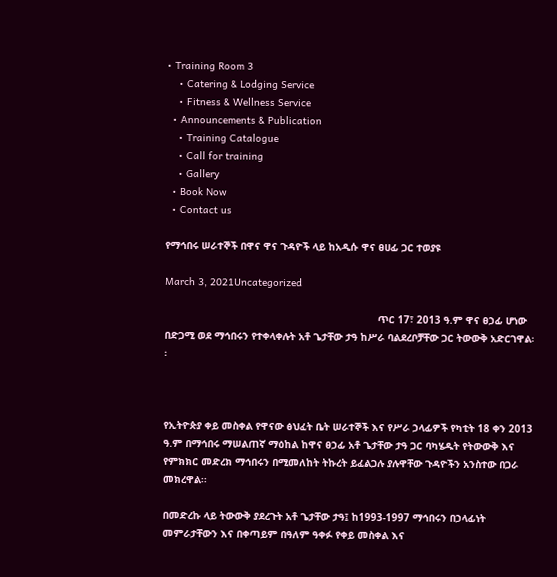• Training Room 3
    • Catering & Lodging Service
    • Fitness & Wellness Service
  • Announcements & Publication
    • Training Catalogue
    • Call for training
    • Gallery
  • Book Now
  • Contact us

የማኅበሩ ሠራተኞች በዋና ዋና ጉዳዮች ላይ ከአዲሱ ዋና ፀሀፊ ጋር ተወያዩ

March 3, 2021Uncategorized

                                                                       ጥር 17፣ 2013 ዓ.ም ዋና ፀኃፊ ሆነው በድጋሚ ወደ ማኅበሩን የተቀላቀሉት አቶ ጌታቸው ታዓ ከሥራ ባልደረቦቻቸው ጋር ትውውቅ አድርገዋል፡፡



የኢትዮጵያ ቀይ መስቀል የዋናው ፅህፈት ቤት ሠራተኞች እና የሥራ ኃላፊዎች የካቲት 18 ቀን 2013 ዓ.ም በማኅበሩ ማሠልጠኛ ማዕከል ከዋና ፀኃፊ አቶ ጌታቸው ታዓ ጋር ባካሄዱት የትውውቅ እና የምክክር መድረክ ማኅበሩን በሚመለከት ትኩረት ይፈልጋሉ ያሉዋቸው ጉዳዮችን አንስተው በጋራ መክረዋል፡፡

በመድረኩ ላይ ትውውቅ ያደረጉት አቶ ጌታቸው ታዓ፤ ከ1993-1997 ማኅበሩን በኃላፊነት መምራታቸውን እና በቀጣይም በዓለም ዓቀፉ የቀይ መስቀል እና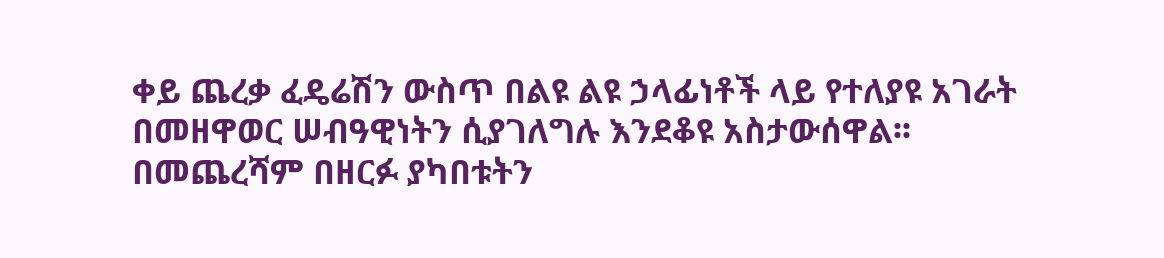ቀይ ጨረቃ ፈዴሬሽን ውስጥ በልዩ ልዩ ኃላፊነቶች ላይ የተለያዩ አገራት በመዘዋወር ሠብዓዊነትን ሲያገለግሉ እንደቆዩ አስታውሰዋል፡፡ በመጨረሻም በዘርፉ ያካበቱትን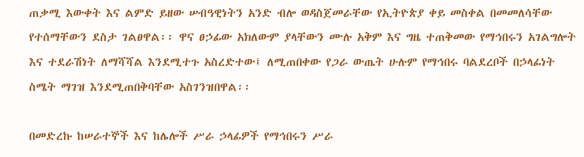ጠቃሚ እውቀት እና ልምድ ይዘው ሠብዓዊነትን አንድ ብሎ ወዳስጀመራቸው የኢትዮጵያ ቀይ መስቀል በመመለሳቸው የተሰማቸውን ደስታ ገልፀዋል፡፡ ዋና ፀኃፊው አክለውም ያላቸውን ሙሉ አቅም እና ግዜ ተጠቅመው የማኅበሩን አገልግሎት እና ተደራሽነት ለማሻሻል እንደሚተጉ አስረድተው፤ ለሚጠበቀው የጋራ ውጤት ሁሉም የማኅበሩ ባልደረቦች በኃላፊነት ስሜት ማገዝ እንደሚጠበቅባቸው አስገንዝበዋል፡፡

በመድረኩ ከሠራተኞች እና ከሌሎች ሥራ ኃላፊዎች የማኅበሩን ሥራ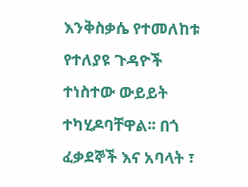እንቅስቃሴ የተመለከቱ የተለያዩ ጉዳዮች ተነስተው ውይይት ተካሂዶባቸዋል፡፡ በጎ ፈቃደኞች እና አባላት ፣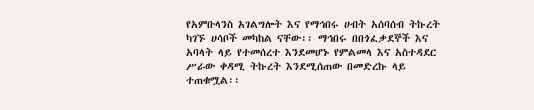የአምቡላንስ አገልግሎት እና የማኅበሩ ሀብት አሰባሰብ ትኩረት ካገኙ ሀሳቦች መካከል ናቸው፡፡ ማኅበሩ በበጎፈቃደኞች እና አባላት ላይ የተመሰረተ እንደመሆኑ የምልመላ እና አስተዳደር ሥራው ቀዳሚ ትኩረት እንደሚሰጠው በመድረኩ ላይ ተጠቁሟል፡፡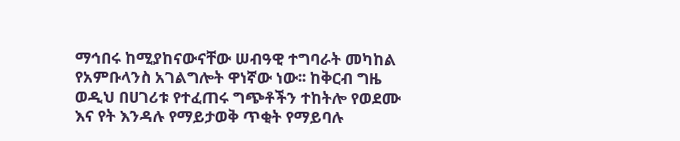ማኅበሩ ከሚያከናውናቸው ሠብዓዊ ተግባራት መካከል የአምቡላንስ አገልግሎት ዋነኛው ነው፡፡ ከቅርብ ግዜ ወዲህ በሀገሪቱ የተፈጠሩ ግጭቶችን ተከትሎ የወደሙ እና የት እንዳሉ የማይታወቅ ጥቂት የማይባሉ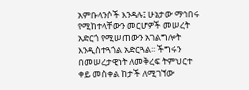አምቡላንሶች እንዳሉ፤ ሁኔታው ማኅበሩ የሚከተላቸውን መርሆዎች መሠረት አድርጎ የሚሠጠውን አገልግሎት እንዲስተጓጎል አድርጓል፡፡ ችግሩን በመሠረታዊነት ለመቅረፍ ትምህርተ ቀይ መስቀል ከታች ለሚገኘው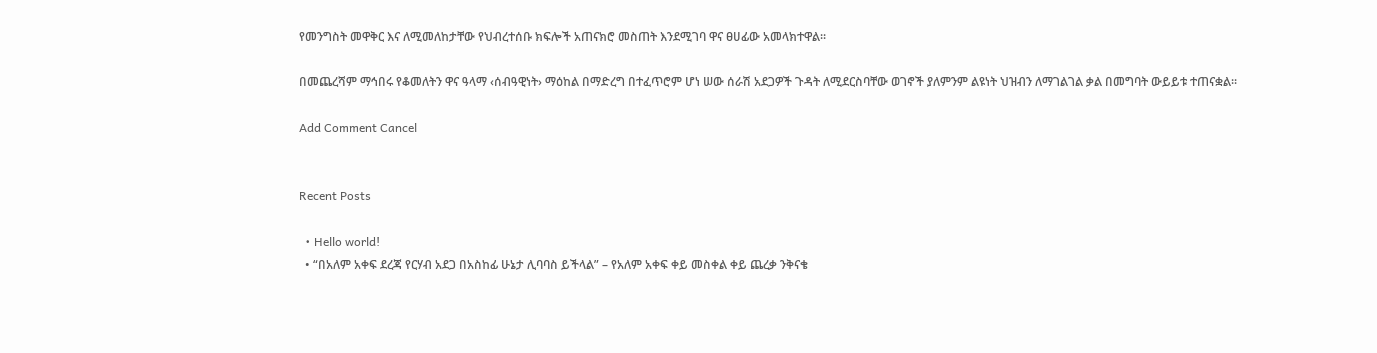የመንግስት መዋቅር እና ለሚመለከታቸው የህብረተሰቡ ክፍሎች አጠናክሮ መስጠት እንደሚገባ ዋና ፀሀፊው አመላክተዋል፡፡

በመጨረሻም ማኅበሩ የቆመለትን ዋና ዓላማ ‹ሰብዓዊነት› ማዕከል በማድረግ በተፈጥሮም ሆነ ሠው ሰራሽ አደጋዎች ጉዳት ለሚደርስባቸው ወገኖች ያለምንም ልዩነት ህዝብን ለማገልገል ቃል በመግባት ውይይቱ ተጠናቋል፡፡

Add Comment Cancel


Recent Posts

  • Hello world!
  • “በአለም አቀፍ ደረጃ የርሃብ አደጋ በአስከፊ ሁኔታ ሊባባስ ይችላል” – የአለም አቀፍ ቀይ መስቀል ቀይ ጨረቃ ንቅናቄ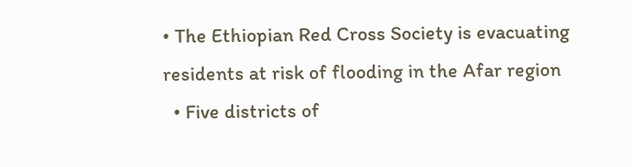• The Ethiopian Red Cross Society is evacuating residents at risk of flooding in the Afar region
  • Five districts of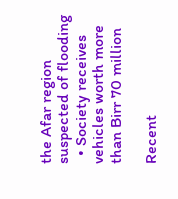the Afar region suspected of flooding
  • Society receives vehicles worth more than Birr 70 million

Recent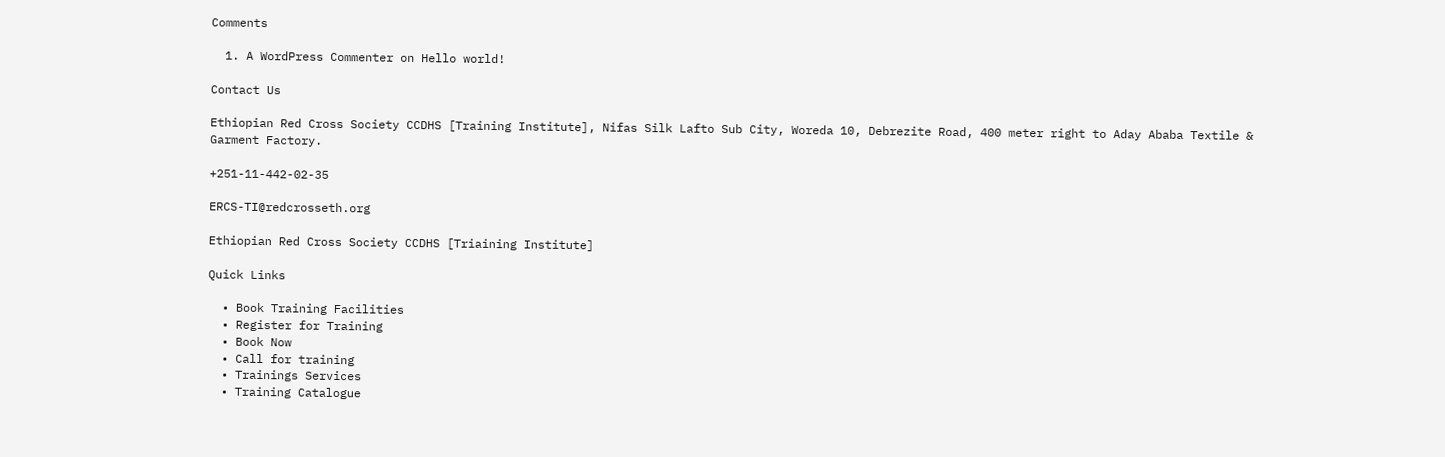Comments

  1. A WordPress Commenter on Hello world!

Contact Us

Ethiopian Red Cross Society CCDHS [Training Institute], Nifas Silk Lafto Sub City, Woreda 10, Debrezite Road, 400 meter right to Aday Ababa Textile & Garment Factory.

+251-11-442-02-35

ERCS-TI@redcrosseth.org

Ethiopian Red Cross Society CCDHS [Triaining Institute]

Quick Links

  • Book Training Facilities
  • Register for Training
  • Book Now
  • Call for training
  • Trainings Services
  • Training Catalogue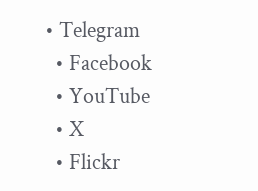• Telegram
  • Facebook
  • YouTube
  • X
  • Flickr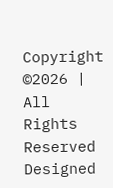Copyright ©2026 | All Rights Reserved
Designed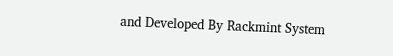and Developed By Rackmint System